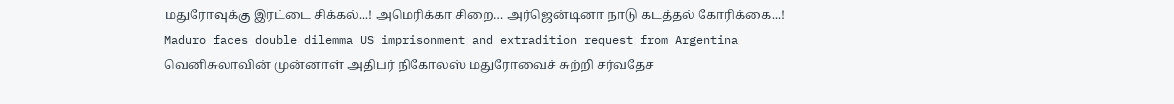மதுரோவுக்கு இரட்டை சிக்கல்...! அமெரிக்கா சிறை… அர்ஜென்டினா நாடு கடத்தல் கோரிக்கை...!
Maduro faces double dilemma US imprisonment and extradition request from Argentina
வெனிசுலாவின் முன்னாள் அதிபர் நிகோலஸ் மதுரோவைச் சுற்றி சர்வதேச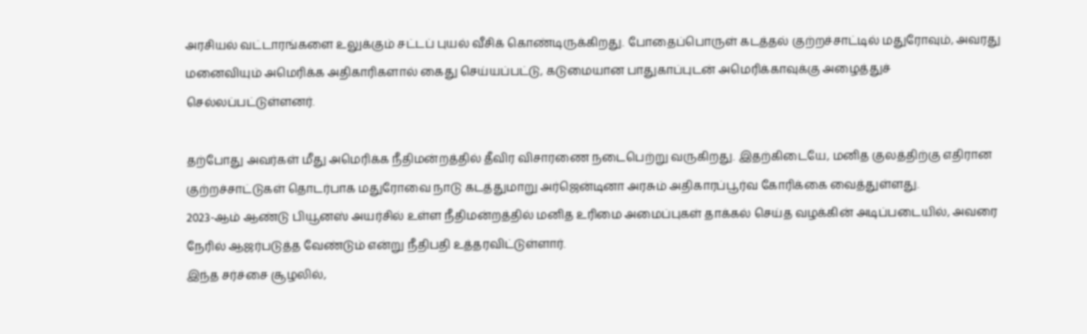அரசியல் வட்டாரங்களை உலுக்கும் சட்டப் புயல் வீசிக் கொண்டிருக்கிறது. போதைப்பொருள் கடத்தல் குற்றச்சாட்டில் மதுரோவும், அவரது மனைவியும் அமெரிக்க அதிகாரிகளால் கைது செய்யப்பட்டு, கடுமையான பாதுகாப்புடன் அமெரிக்காவுக்கு அழைத்துச் செல்லப்பட்டுள்ளனர்.

தற்போது அவர்கள் மீது அமெரிக்க நீதிமன்றத்தில் தீவிர விசாரணை நடைபெற்று வருகிறது. இதற்கிடையே, மனித குலத்திற்கு எதிரான குற்றச்சாட்டுகள் தொடர்பாக மதுரோவை நாடு கடத்துமாறு அர்ஜென்டினா அரசும் அதிகாரப்பூர்வ கோரிக்கை வைத்துள்ளது.
2023-ஆம் ஆண்டு பியூனஸ் அயர்சில் உள்ள நீதிமன்றத்தில் மனித உரிமை அமைப்புகள் தாக்கல் செய்த வழக்கின் அடிப்படையில், அவரை நேரில் ஆஜர்படுத்த வேண்டும் என்று நீதிபதி உத்தரவிட்டுள்ளார்.
இந்த சர்ச்சை சூழலில்,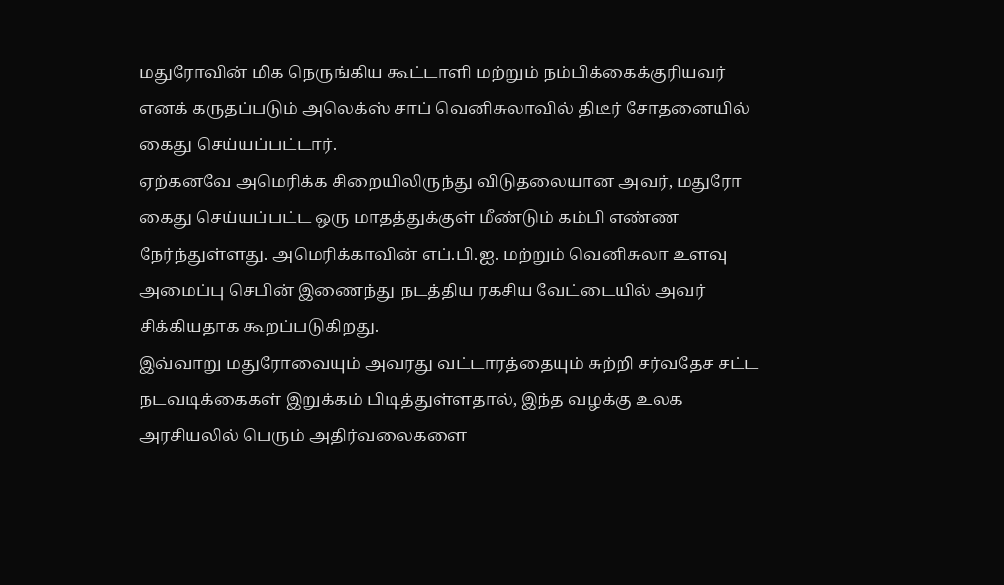மதுரோவின் மிக நெருங்கிய கூட்டாளி மற்றும் நம்பிக்கைக்குரியவர் எனக் கருதப்படும் அலெக்ஸ் சாப் வெனிசுலாவில் திடீர் சோதனையில் கைது செய்யப்பட்டார்.
ஏற்கனவே அமெரிக்க சிறையிலிருந்து விடுதலையான அவர், மதுரோ கைது செய்யப்பட்ட ஒரு மாதத்துக்குள் மீண்டும் கம்பி எண்ண நேர்ந்துள்ளது. அமெரிக்காவின் எப்.பி.ஐ. மற்றும் வெனிசுலா உளவு அமைப்பு செபின் இணைந்து நடத்திய ரகசிய வேட்டையில் அவர் சிக்கியதாக கூறப்படுகிறது.
இவ்வாறு மதுரோவையும் அவரது வட்டாரத்தையும் சுற்றி சர்வதேச சட்ட நடவடிக்கைகள் இறுக்கம் பிடித்துள்ளதால், இந்த வழக்கு உலக அரசியலில் பெரும் அதிர்வலைகளை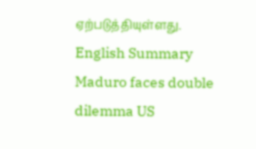ஏற்படுத்தியுள்ளது.
English Summary
Maduro faces double dilemma US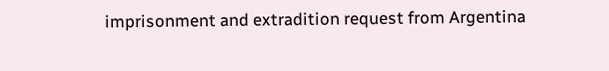imprisonment and extradition request from Argentina